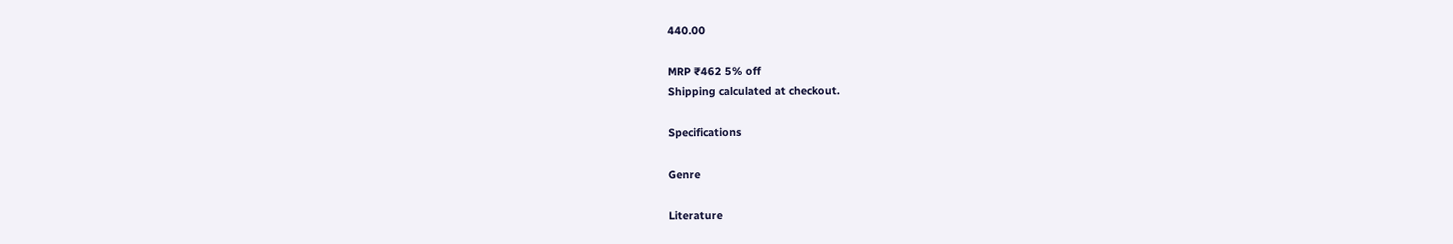440.00

MRP ₹462 5% off
Shipping calculated at checkout.

Specifications

Genre

Literature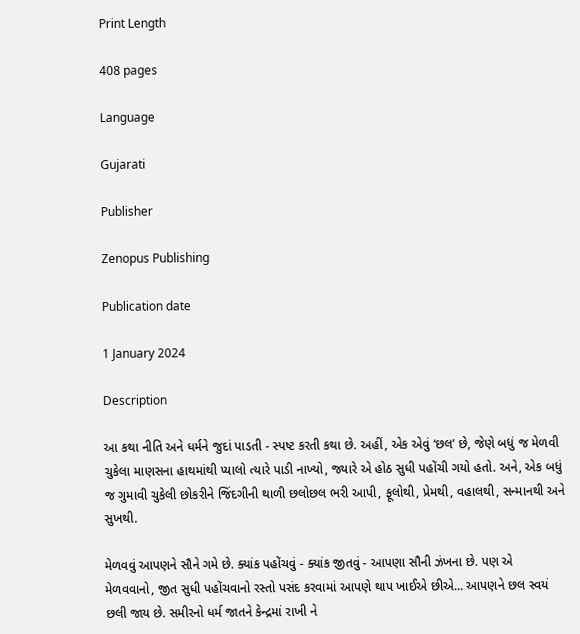Print Length

408 pages

Language

Gujarati

Publisher

Zenopus Publishing

Publication date

1 January 2024

Description

આ કથા નીતિ અને ધર્મને જુદાં પાડતી - સ્પષ્ટ કરતી કથા છે. અહીં, એક એવું ‘છલ’ છે, જેણે બધું જ મેળવી ચુકેલા માણસના હાથમાંથી પ્યાલો ત્યારે પાડી નાખ્યો, જ્યારે એ હોઠ સુધી પહોંચી ગયો હતો. અને, એક બધું જ ગુમાવી ચુકેલી છોકરીને જિંદગીની થાળી છલોછલ ભરી આપી, ફૂલોથી, પ્રેમથી, વહાલથી, સન્માનથી અને સુખથી.

મેળવવું આપણને સૌને ગમે છે. ક્યાંક પહોંચવું - ક્યાંક જીતવું - આપણા સૌની ઝંખના છે. પણ એ મેળવવાનો, જીત સુધી પહોંચવાનો રસ્તો પસંદ કરવામાં આપણે થાપ ખાઈએ છીએ... આપણને છલ સ્વયં છલી જાય છે. સમીરનો ધર્મ જાતને કેન્દ્રમાં રાખી ને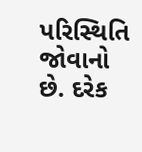પરિસ્થિતિ જોવાનો છે. દરેક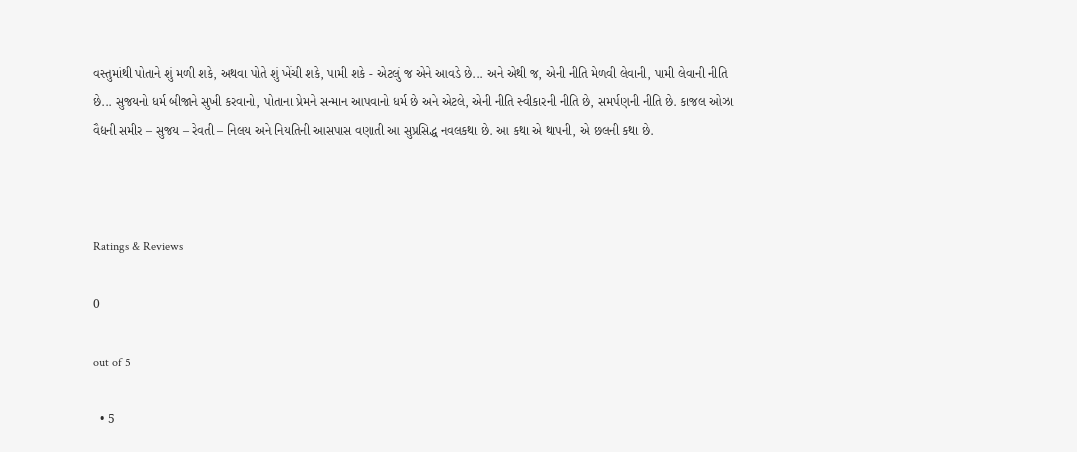વસ્તુમાંથી પોતાને શું મળી શકે, અથવા પોતે શું ખેંચી શકે, પામી શકે - એટલું જ એને આવડે છે... અને એથી જ, એની નીતિ મેળવી લેવાની, પામી લેવાની નીતિ છે... સુજયનો ધર્મ બીજાને સુખી કરવાનો, પોતાના પ્રેમને સન્માન આપવાનો ધર્મ છે અને એટલે, એની નીતિ સ્વીકારની નીતિ છે, સમર્પણની નીતિ છે. કાજલ ઓઝા વૈદ્યની સમીર – સુજય – રેવતી – નિલય અને નિયતિની આસપાસ વણાતી આ સુપ્રસિદ્ધ નવલકથા છે. આ કથા એ થાપની, એ છલની કથા છે.



Ratings & Reviews

0

out of 5

  • 5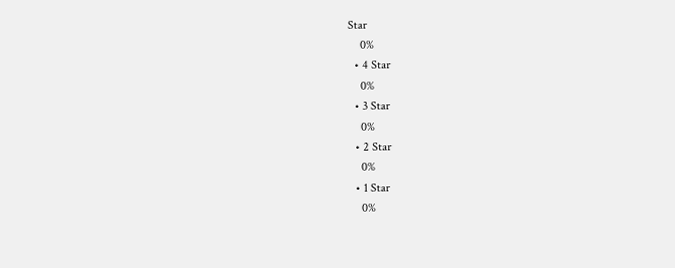Star
    0%
  • 4 Star
    0%
  • 3 Star
    0%
  • 2 Star
    0%
  • 1 Star
    0%